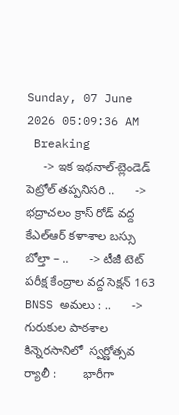Sunday, 07 June 2026 05:09:36 AM
 Breaking
     -> ఇక ఇథనాల్-బ్లెండెడ్ పెట్రోల్ తప్పనిసరి ..      -> భద్రాచలం క్రాస్ రోడ్ వద్ద కేఎల్ఆర్ కళాశాల బస్సు బోల్తా – ..      -> టీజీ టెట్ పరీక్ష కేంద్రాల వద్ద సెక్షన్ 163 BNSS అమలు : ..      -> గురుకుల పాఠశాల కిన్నెరసానిలో  స్వర్ణోత్సవ  ర్యాలీ :        భారీగా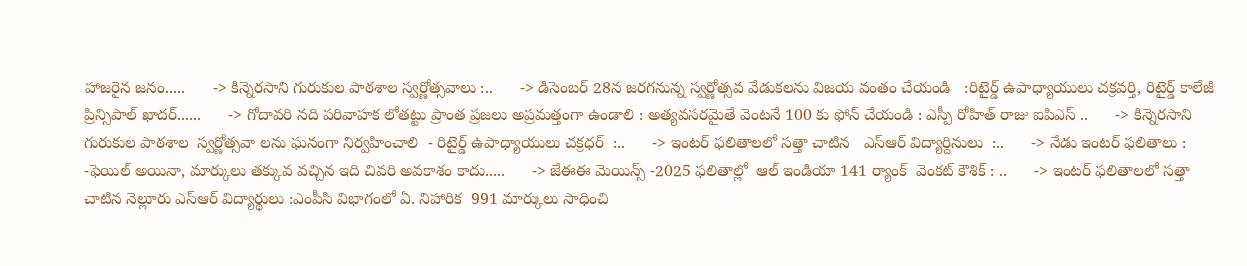హాజరైన జనం.....      -> కిన్నెరసాని గురుకుల పాఠశాల స్వర్ణోత్సవాలు :..      -> డిసెంబర్ 28న జరగనున్న స్వర్ణోత్సవ వేడుకలను విజయ వంతం చేయండి   :రిటైర్డ్ ఉపాధ్యాయులు చక్రవర్తి, రిటైర్డ్ కాలేజీ ప్రిన్సిపాల్ ఖాదర్......      -> గోదావరి నది పరివాహక లోతట్టు ప్రాంత ప్రజలు అప్రమత్తంగా ఉండాలి : అత్యవసరమైతే వెంటనే 100 కు ఫోన్ చేయండి : ఎస్పీ రోహిత్ రాజు ఐపిఎస్ ..      -> కిన్నెరసాని గురుకుల పాఠశాల  స్వర్ణోత్సవా లను ఘనంగా నిర్వహించాలి  - రిటైర్డ్ ఉపాధ్యాయులు చక్రధర్  :..      -> ఇంటర్ ఫలితాలలో సత్తా చాటిన   ఎస్ఆర్ విద్యార్దినులు  :..      -> నేడు ఇంటర్ ఫలితాలు : -ఫెయిల్ అయినా, మార్కులు తక్కువ వచ్చిన ఇది చివరి అవకాశం కాదు.....      -> జేఈఈ మెయిన్స్ -2025 ఫలితాల్లో  ఆల్ ఇండియా 141 ర్యాంక్  వెంకట్ కౌశిక్ : ..      -> ఇంటర్ ఫలితాలలో సత్తా చాటిన నెల్లూరు ఎస్ఆర్ విద్యార్థులు :ఎంపీసి విభాగంలో ఏ. నిహారిక  991 మార్కులు సాధించి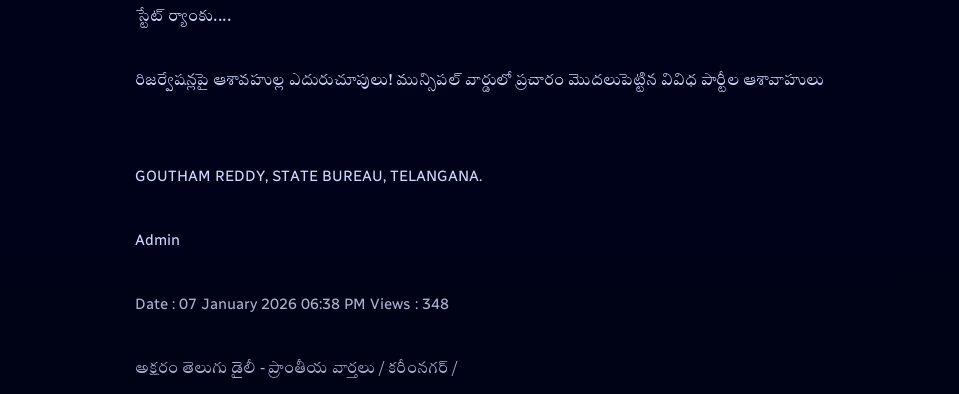స్టేట్ ర్యాంకు....

రిజర్వేషన్లపై ఆశావహుల్ల ఎదురుచూపులు! మున్సిపల్ వార్డులో ప్రచారం మొదలుపెట్టిన వివిధ పార్టీల ఆశావాహులు


GOUTHAM REDDY, STATE BUREAU, TELANGANA.

Admin

Date : 07 January 2026 06:38 PM Views : 348

అక్షరం తెలుగు డైలీ - ప్రాంతీయ వార్తలు / కరీంనగర్ /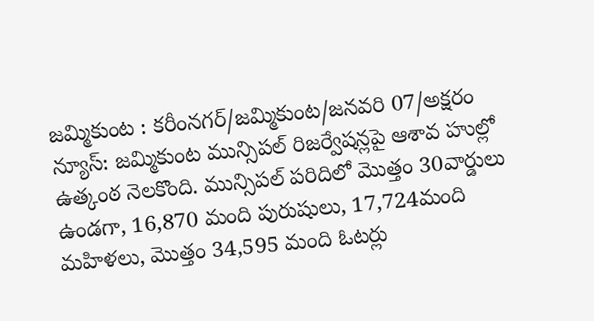జమ్మికుంట : కరీంనగర్/జమ్మికుంట/జనవరి 07/అక్షరం న్యూస్: జమ్మికుంట మున్సిపల్ రిజర్వేషన్లపై ఆశావ హుల్లో ఉత్కంఠ నెలకొంది. మున్సిపల్ పరిదిలో మొత్తం 30వార్డులు ఉండగా, 16,870 మంది పురుషులు, 17,724మంది మహిళలు, మొత్తం 34,595 మంది ఓటర్లు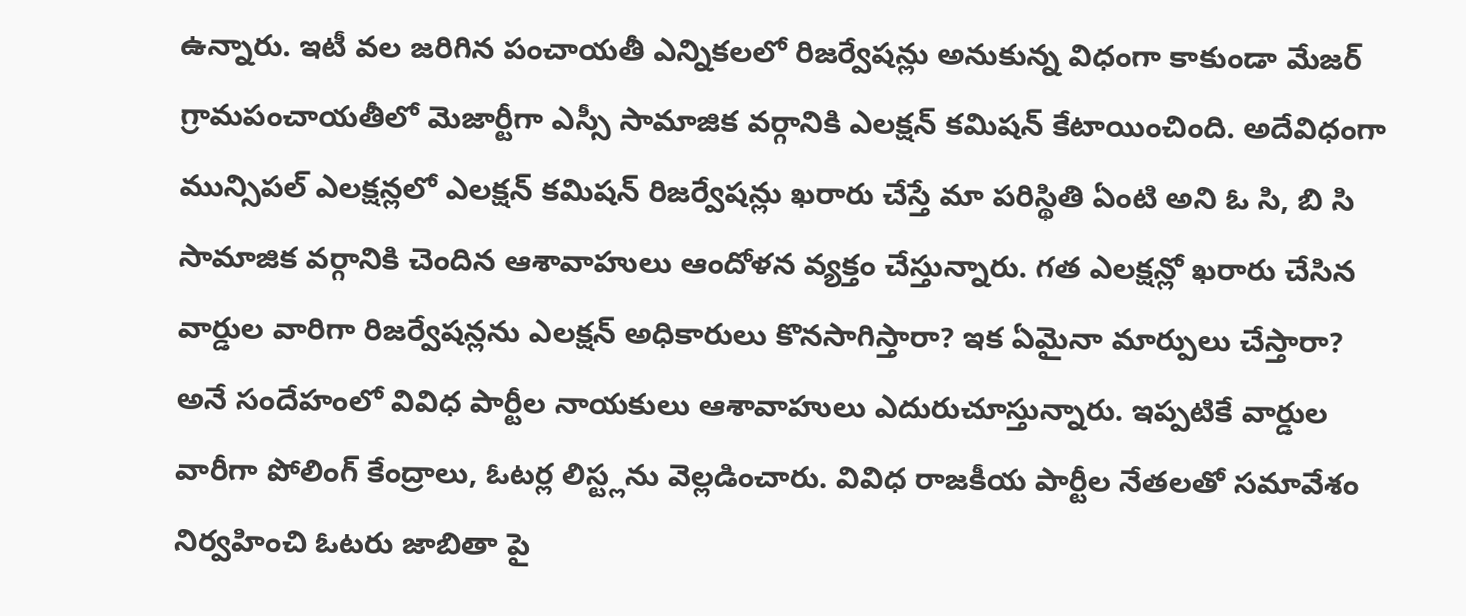ఉన్నారు. ఇటీ వల జరిగిన పంచాయతీ ఎన్నికలలో రిజర్వేషన్లు అనుకున్న విధంగా కాకుండా మేజర్ గ్రామపంచాయతీలో మెజార్టీగా ఎస్సీ సామాజిక వర్గానికి ఎలక్షన్ కమిషన్ కేటాయించింది. అదేవిధంగా మున్సిపల్ ఎలక్షన్లలో ఎలక్షన్ కమిషన్ రిజర్వేషన్లు ఖరారు చేస్తే మా పరిస్థితి ఏంటి అని ఓ సి, బి సి సామాజిక వర్గానికి చెందిన ఆశావాహులు ఆందోళన వ్యక్తం చేస్తున్నారు. గత ఎలక్షన్లో ఖరారు చేసిన వార్డుల వారిగా రిజర్వేషన్లను ఎలక్షన్ అధికారులు కొనసాగిస్తారా? ఇక ఏమైనా మార్పులు చేస్తారా? అనే సందేహంలో వివిధ పార్టీల నాయకులు ఆశావాహులు ఎదురుచూస్తున్నారు. ఇప్పటికే వార్డుల వారీగా పోలింగ్ కేంద్రాలు, ఓటర్ల లిస్ట్లను వెల్లడించారు. వివిధ రాజకీయ పార్టీల నేతలతో సమావేశం నిర్వహించి ఓటరు జాబితా పై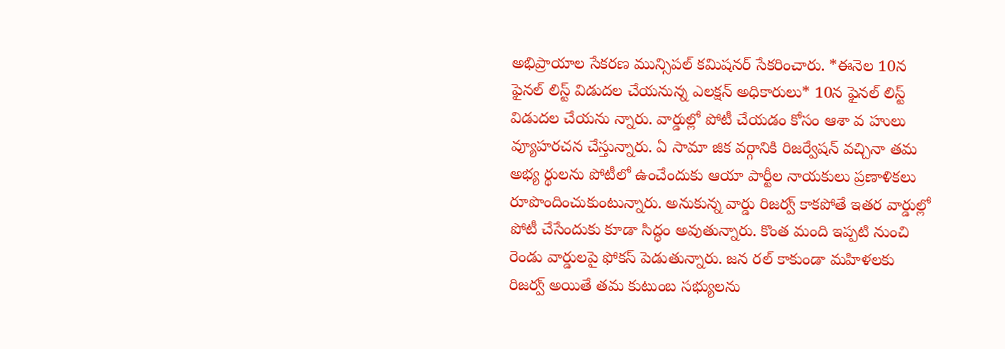అభిప్రాయాల సేకరణ మున్సిపల్ కమిషనర్ సేకరించారు. *ఈనెల 10న ఫైనల్ లిస్ట్ విడుదల చేయనున్న ఎలక్షన్ అధికారులు* 10న ఫైనల్ లిస్ట్ విడుదల చేయను న్నారు. వార్డుల్లో పోటీ చేయడం కోసం ఆశా వ హులు వ్యూహరచన చేస్తున్నారు. ఏ సామా జిక వర్గానికి రిజర్వేషన్ వచ్చినా తమ అభ్య ర్థులను పోటీలో ఉంచేందుకు ఆయా పార్టీల నాయకులు ప్రణాళికలు రూపొందించుకుంటున్నారు. అనుకున్న వార్డు రిజర్వ్ కాకపోతే ఇతర వార్డుల్లో పోటీ చేసేందుకు కూడా సిద్ధం అవుతున్నారు. కొంత మంది ఇప్పటి నుంచి రెండు వార్డులపై ఫోకస్ పెడుతున్నారు. జన రల్ కాకుండా మహిళలకు రిజర్వ్ అయితే తమ కుటుంబ సభ్యులను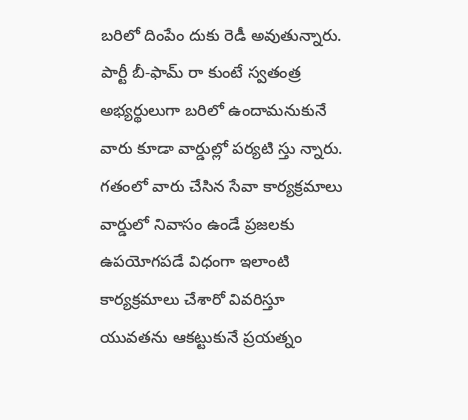బరిలో దింపేం దుకు రెడీ అవుతున్నారు. పార్టీ బీ-ఫామ్ రా కుంటే స్వతంత్ర అభ్యర్థులుగా బరిలో ఉందామనుకునే వారు కూడా వార్డుల్లో పర్యటి స్తు న్నారు. గతంలో వారు చేసిన సేవా కార్యక్రమాలు వార్డులో నివాసం ఉండే ప్రజలకు ఉపయోగపడే విధంగా ఇలాంటి కార్యక్రమాలు చేశారో వివరిస్తూ యువతను ఆకట్టుకునే ప్రయత్నం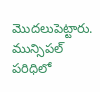మొదలుపెట్టారు. మున్సిపల్ పరిధిలో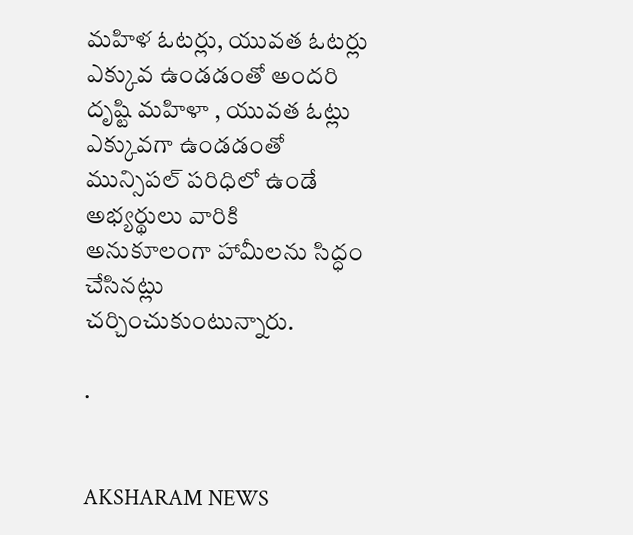మహిళ ఓటర్లు, యువత ఓటర్లు ఎక్కువ ఉండడంతో అందరి దృష్టి మహిళా , యువత ఓట్లు ఎక్కువగా ఉండడంతో మున్సిపల్ పరిధిలో ఉండే అభ్యర్థులు వారికి అనుకూలంగా హామీలను సిద్ధం చేసినట్లు చర్చించుకుంటున్నారు.

.


AKSHARAM NEWS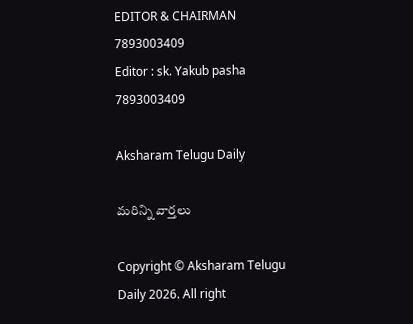EDITOR & CHAIRMAN
7893003409
Editor : sk. Yakub pasha 7893003409

Aksharam Telugu Daily

మరిన్ని వార్తలు

Copyright © Aksharam Telugu Daily 2026. All right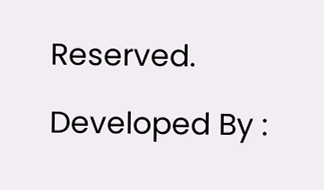Reserved.

Developed By :